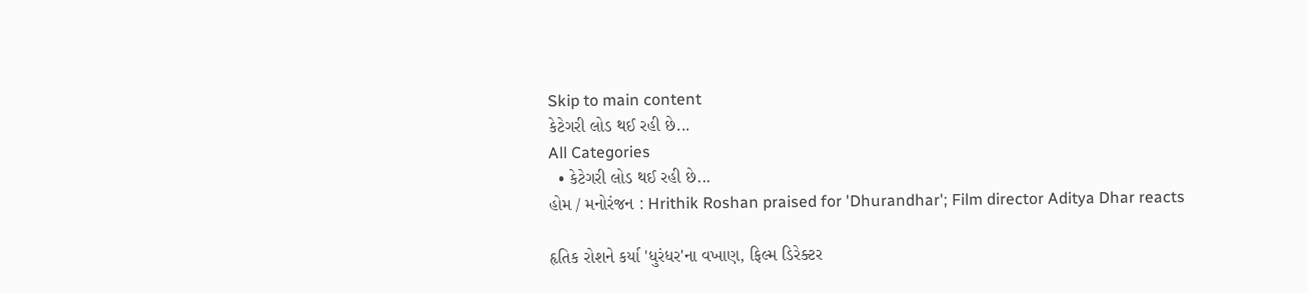Skip to main content
કેટેગરી લોડ થઈ રહી છે...
All Categories
  • કેટેગરી લોડ થઈ રહી છે...
હોમ / મનોરંજન : Hrithik Roshan praised for 'Dhurandhar'; Film director Aditya Dhar reacts

હૃતિક રોશને કર્યા 'ધુરંધર'ના વખાણ, ફિલ્મ ડિરેક્ટર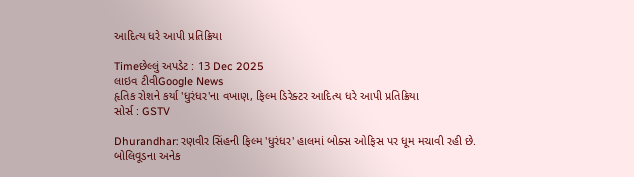આદિત્ય ધરે આપી પ્રતિક્રિયા

Timeછેલ્લું અપડેટ : 13 Dec 2025
લાઇવ ટીવીGoogle News
હૃતિક રોશને કર્યા 'ધુરંધર'ના વખાણ, ફિલ્મ ડિરેક્ટર આદિત્ય ધરે આપી પ્રતિક્રિયા
સોર્સ : GSTV

Dhurandhar: રણવીર સિંહની ફિલ્મ 'ધુરંધર' હાલમાં બોક્સ ઓફિસ પર ધૂમ મચાવી રહી છે. બોલિવૂડના અનેક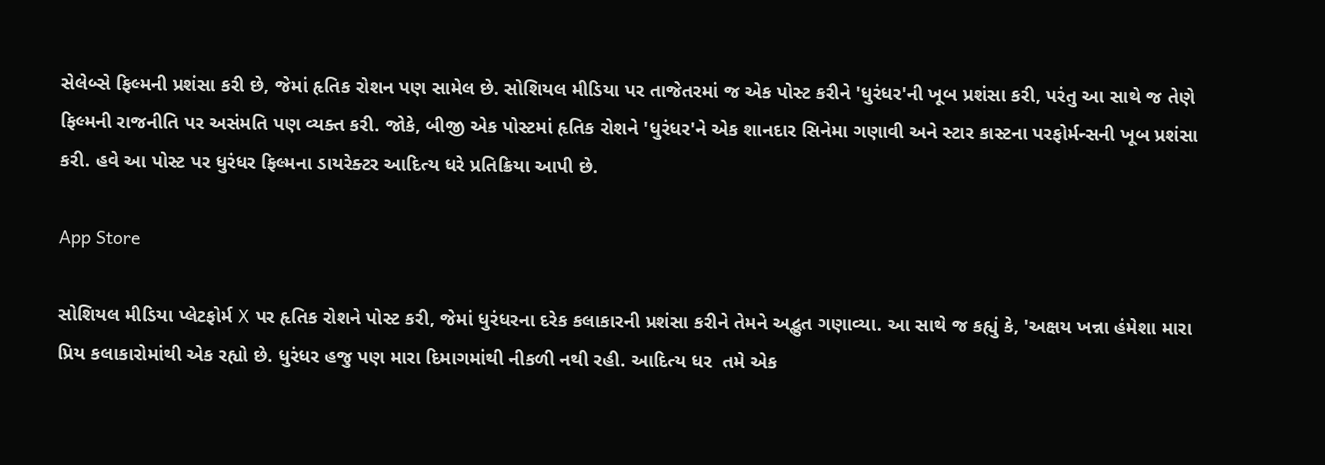સેલેબ્સે ફિલ્મની પ્રશંસા કરી છે, જેમાં હૃતિક રોશન પણ સામેલ છે. સોશિયલ મીડિયા પર તાજેતરમાં જ એક પોસ્ટ કરીને 'ધુરંધર'ની ખૂબ પ્રશંસા કરી, પરંતુ આ સાથે જ તેણે ફિલ્મની રાજનીતિ પર અસંમતિ પણ વ્યક્ત કરી. જોકે, બીજી એક પોસ્ટમાં હૃતિક રોશને 'ધુરંધર'ને એક શાનદાર સિનેમા ગણાવી અને સ્ટાર કાસ્ટના પરફોર્મન્સની ખૂબ પ્રશંસા કરી. હવે આ પોસ્ટ પર ધુરંધર ફિલ્મના ડાયરેક્ટર આદિત્ય ધરે પ્રતિક્રિયા આપી છે.

App Store

સોશિયલ મીડિયા પ્લેટફોર્મ X પર હૃતિક રોશને પોસ્ટ કરી, જેમાં ધુરંધરના દરેક કલાકારની પ્રશંસા કરીને તેમને અદ્ભુત ગણાવ્યા. આ સાથે જ કહ્યું કે, 'અક્ષય ખન્ના હંમેશા મારા પ્રિય કલાકારોમાંથી એક રહ્યો છે. ધુરંધર હજુ પણ મારા દિમાગમાંથી નીકળી નથી રહી. આદિત્ય ધર  તમે એક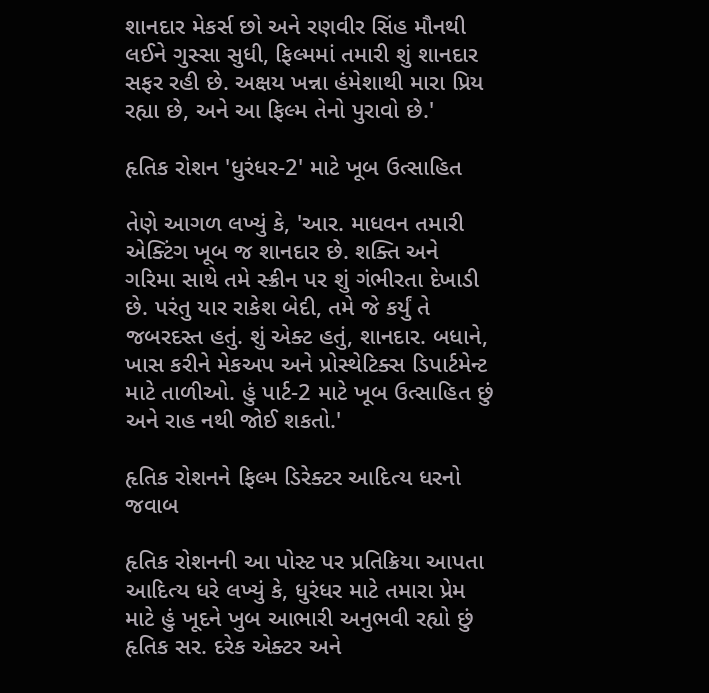શાનદાર મેકર્સ છો અને રણવીર સિંહ મૌનથી લઈને ગુસ્સા સુધી, ફિલ્મમાં તમારી શું શાનદાર સફર રહી છે. અક્ષય ખન્ના હંમેશાથી મારા પ્રિય રહ્યા છે, અને આ ફિલ્મ તેનો પુરાવો છે.'

હૃતિક રોશન 'ધુરંધર-2' માટે ખૂબ ઉત્સાહિત

તેણે આગળ લખ્યું કે, 'આર. માધવન તમારી એક્ટિંગ ખૂબ જ શાનદાર છે. શક્તિ અને ગરિમા સાથે તમે સ્ક્રીન પર શું ગંભીરતા દેખાડી છે. પરંતુ યાર રાકેશ બેદી, તમે જે કર્યું તે જબરદસ્ત હતું. શું એક્ટ હતું, શાનદાર. બધાને, ખાસ કરીને મેકઅપ અને પ્રોસ્થેટિક્સ ડિપાર્ટમેન્ટ માટે તાળીઓ. હું પાર્ટ-2 માટે ખૂબ ઉત્સાહિત છું અને રાહ નથી જોઈ શકતો.'

હૃતિક રોશનને ફિલ્મ ડિરેક્ટર આદિત્ય ધરનો જવાબ

હૃતિક રોશનની આ પોસ્ટ પર પ્રતિક્રિયા આપતા આદિત્ય ધરે લખ્યું કે, ધુરંધર માટે તમારા પ્રેમ માટે હું ખૂદને ખુબ આભારી અનુભવી રહ્યો છું હૃતિક સર. દરેક એક્ટર અને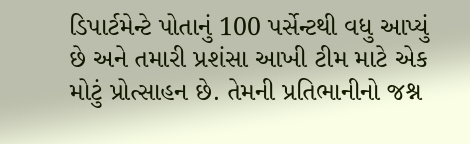ડિપાર્ટમેન્ટે પોતાનું 100 પર્સેન્ટથી વધુ આપ્યું છે અને તમારી પ્રશંસા આખી ટીમ માટે એક મોટું પ્રોત્સાહન છે. તેમની પ્રતિભાનીનો જશ્ન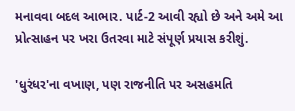મનાવવા બદલ આભાર. પાર્ટ-2 આવી રહ્યો છે અને અમે આ પ્રોત્સાહન પર ખરા ઉતરવા માટે સંપૂર્ણ પ્રયાસ કરીશું.

'ધુરંધર'ના વખાણ, પણ રાજનીતિ પર અસહમતિ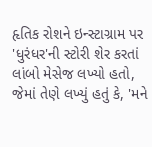હૃતિક રોશને ઇન્સ્ટાગ્રામ પર 'ધુરંધર'ની સ્ટોરી શેર કરતાં  લાંબો મેસેજ લખ્યો હતો, જેમાં તેણે લખ્યું હતું કે, 'મને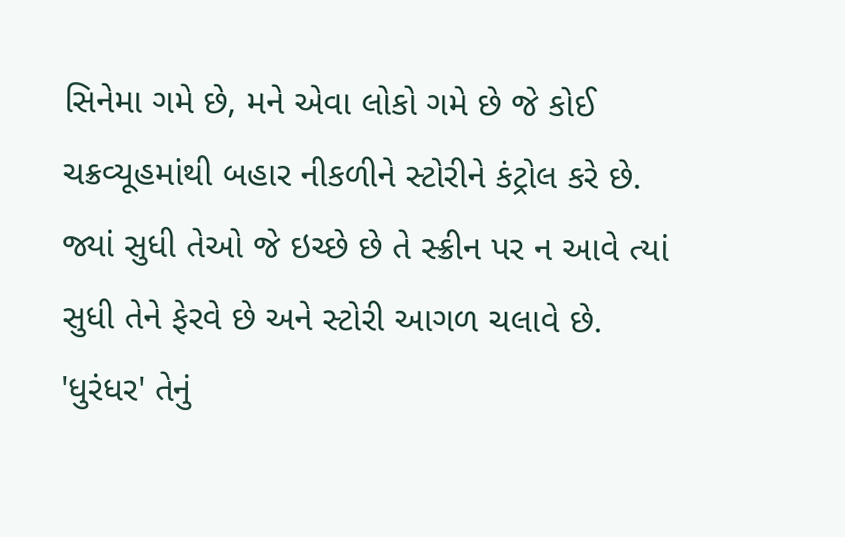સિનેમા ગમે છે, મને એવા લોકો ગમે છે જે કોઈ ચક્રવ્યૂહમાંથી બહાર નીકળીને સ્ટોરીને કંટ્રોલ કરે છે. જ્યાં સુધી તેઓ જે ઇચ્છે છે તે સ્ક્રીન પર ન આવે ત્યાં સુધી તેને ફેરવે છે અને સ્ટોરી આગળ ચલાવે છે. 'ધુરંધર' તેનું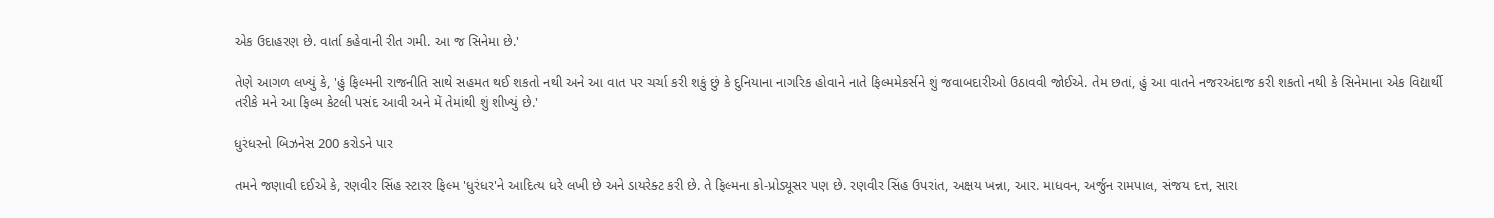એક ઉદાહરણ છે. વાર્તા કહેવાની રીત ગમી. આ જ સિનેમા છે.'

તેણે આગળ લખ્યું કે, 'હું ફિલ્મની રાજનીતિ સાથે સહમત થઈ શકતો નથી અને આ વાત પર ચર્ચા કરી શકું છું કે દુનિયાના નાગરિક હોવાને નાતે ફિલ્મમેકર્સને શું જવાબદારીઓ ઉઠાવવી જોઈએ. તેમ છતાં, હું આ વાતને નજરઅંદાજ કરી શકતો નથી કે સિનેમાના એક વિદ્યાર્થી તરીકે મને આ ફિલ્મ કેટલી પસંદ આવી અને મેં તેમાંથી શું શીખ્યું છે.'

ધુરંધરનો બિઝનેસ 200 કરોડને પાર

તમને જણાવી દઈએ કે, રણવીર સિંહ સ્ટારર ફિલ્મ 'ધુરંધર'ને આદિત્ય ધરે લખી છે અને ડાયરેક્ટ કરી છે. તે ફિલ્મના કો-પ્રોડ્યૂસર પણ છે. રણવીર સિંહ ઉપરાંત, અક્ષય ખન્ના, આર. માધવન, અર્જુન રામપાલ, સંજય દત્ત, સારા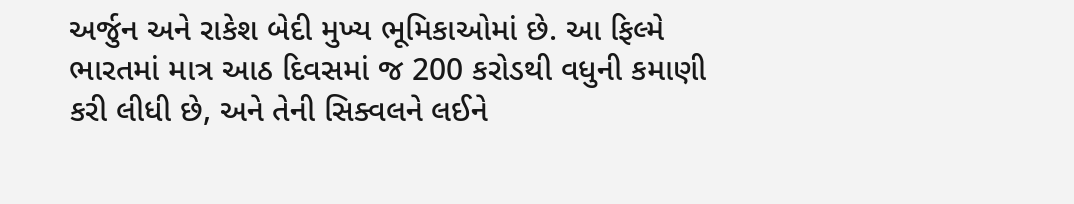અર્જુન અને રાકેશ બેદી મુખ્ય ભૂમિકાઓમાં છે. આ ફિલ્મે ભારતમાં માત્ર આઠ દિવસમાં જ 200 કરોડથી વધુની કમાણી કરી લીધી છે, અને તેની સિક્વલને લઈને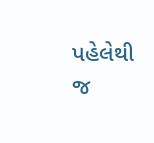પહેલેથી જ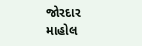જોરદાર માહોલ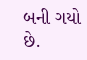બની ગયો છે.